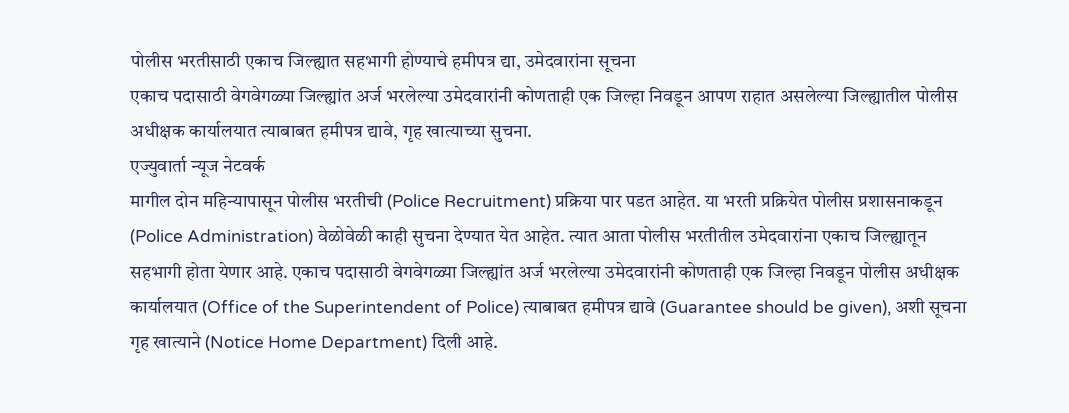पोलीस भरतीसाठी एकाच जिल्ह्यात सहभागी होण्याचे हमीपत्र द्या, उमेदवारांना सूचना
एकाच पदासाठी वेगवेगळ्या जिल्ह्यांत अर्ज भरलेल्या उमेदवारांनी कोणताही एक जिल्हा निवडून आपण राहात असलेल्या जिल्ह्यातील पोलीस अधीक्षक कार्यालयात त्याबाबत हमीपत्र द्यावे, गृह खात्याच्या सुचना.
एज्युवार्ता न्यूज नेटवर्क
मागील दोन महिन्यापासून पोलीस भरतीची (Police Recruitment) प्रक्रिया पार पडत आहेत. या भरती प्रक्रियेत पोलीस प्रशासनाकडून (Police Administration) वेळोवेळी काही सुचना देण्यात येत आहेत. त्यात आता पोलीस भरतीतील उमेदवारांना एकाच जिल्ह्यातून सहभागी होता येणार आहे. एकाच पदासाठी वेगवेगळ्या जिल्ह्यांत अर्ज भरलेल्या उमेदवारांनी कोणताही एक जिल्हा निवडून पोलीस अधीक्षक कार्यालयात (Office of the Superintendent of Police) त्याबाबत हमीपत्र द्यावे (Guarantee should be given), अशी सूचना गृह खात्याने (Notice Home Department) दिली आहे.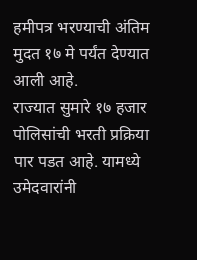हमीपत्र भरण्याची अंतिम मुदत १७ मे पर्यंत देण्यात आली आहे.
राज्यात सुमारे १७ हजार पोलिसांची भरती प्रक्रिया पार पडत आहे. यामध्ये उमेदवारांनी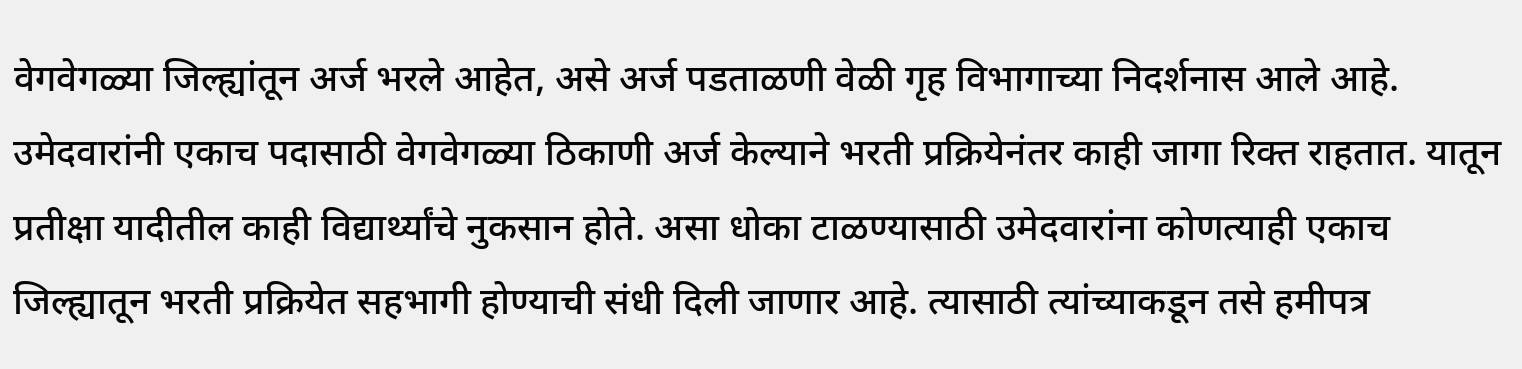वेगवेगळ्या जिल्ह्यांतून अर्ज भरले आहेत, असे अर्ज पडताळणी वेळी गृह विभागाच्या निदर्शनास आले आहे. उमेदवारांनी एकाच पदासाठी वेगवेगळ्या ठिकाणी अर्ज केल्याने भरती प्रक्रियेनंतर काही जागा रिक्त राहतात. यातून प्रतीक्षा यादीतील काही विद्यार्थ्यांचे नुकसान होते. असा धोका टाळण्यासाठी उमेदवारांना कोणत्याही एकाच जिल्ह्यातून भरती प्रक्रियेत सहभागी होण्याची संधी दिली जाणार आहे. त्यासाठी त्यांच्याकडून तसे हमीपत्र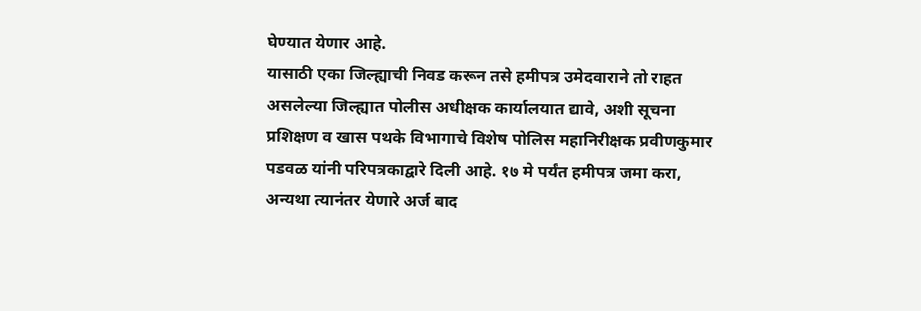घेण्यात येणार आहे.
यासाठी एका जिल्ह्याची निवड करून तसे हमीपत्र उमेदवाराने तो राहत असलेल्या जिल्ह्यात पोलीस अधीक्षक कार्यालयात द्यावे, अशी सूचना प्रशिक्षण व खास पथके विभागाचे विशेष पोलिस महानिरीक्षक प्रवीणकुमार पडवळ यांनी परिपत्रकाद्वारे दिली आहे. १७ मे पर्यंत हमीपत्र जमा करा, अन्यथा त्यानंतर येणारे अर्ज बाद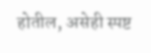होतील, असेही स्पष्ट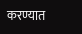करण्यात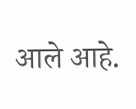आले आहे.